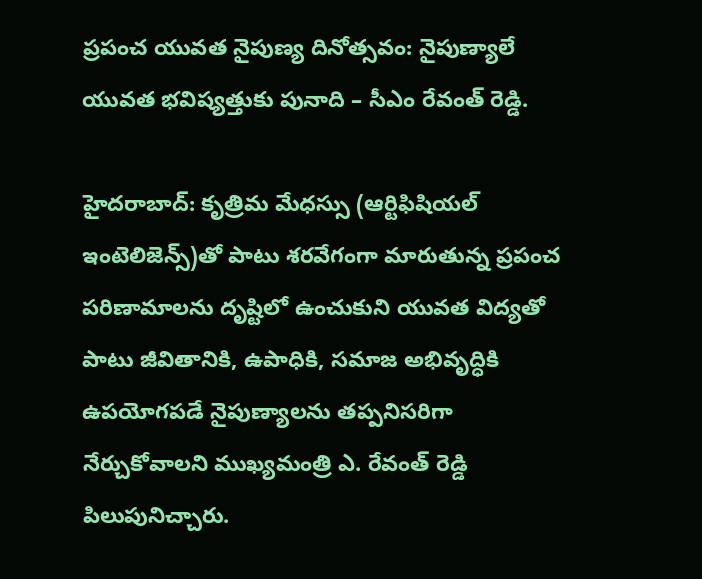ప్రపంచ యువత నైపుణ్య దినోత్సవం: నైపుణ్యాలే యువత భవిష్యత్తుకు పునాది – సీఎం రేవంత్ రెడ్డి.

హైదరాబాద్: కృత్రిమ మేధస్సు (ఆర్టిఫిషియల్ ఇంటెలిజెన్స్)తో పాటు శరవేగంగా మారుతున్న ప్రపంచ పరిణామాలను దృష్టిలో ఉంచుకుని యువత విద్యతో పాటు జీవితానికి, ఉపాధికి, సమాజ అభివృద్ధికి ఉపయోగపడే నైపుణ్యాలను తప్పనిసరిగా నేర్చుకోవాలని ముఖ్యమంత్రి ఎ. రేవంత్ రెడ్డి పిలుపునిచ్చారు.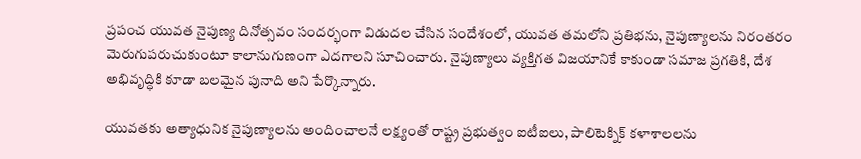ప్రపంచ యువత నైపుణ్య దినోత్సవం సందర్భంగా విడుదల చేసిన సందేశంలో, యువత తమలోని ప్రతిభను, నైపుణ్యాలను నిరంతరం మెరుగుపరుచుకుంటూ కాలానుగుణంగా ఎదగాలని సూచించారు. నైపుణ్యాలు వ్యక్తిగత విజయానికే కాకుండా సమాజ ప్రగతికి, దేశ అభివృద్ధికి కూడా బలమైన పునాది అని పేర్కొన్నారు.

యువతకు అత్యాధునిక నైపుణ్యాలను అందించాలనే లక్ష్యంతో రాష్ట్ర ప్రభుత్వం ఐటీఐలు, పాలిటెక్నిక్ కళాశాలలను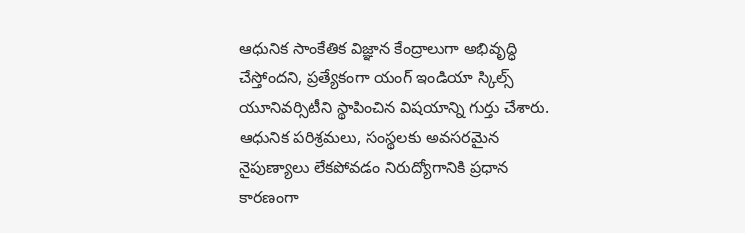ఆధునిక సాంకేతిక విజ్ఞాన కేంద్రాలుగా అభివృద్ధి చేస్తోందని, ప్రత్యేకంగా యంగ్ ఇండియా స్కిల్స్ యూనివర్సిటీని స్థాపించిన విషయాన్ని గుర్తు చేశారు. ఆధునిక పరిశ్రమలు, సంస్థలకు అవసరమైన నైపుణ్యాలు లేకపోవడం నిరుద్యోగానికి ప్రధాన కారణంగా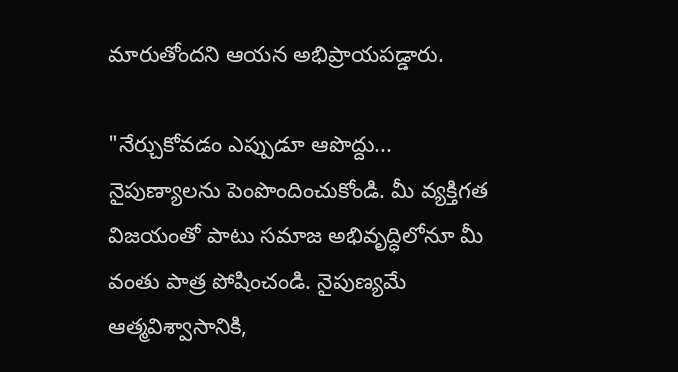మారుతోందని ఆయన అభిప్రాయపడ్డారు.

"నేర్చుకోవడం ఎప్పుడూ ఆపొద్దు... నైపుణ్యాలను పెంపొందించుకోండి. మీ వ్యక్తిగత విజయంతో పాటు సమాజ అభివృద్ధిలోనూ మీ వంతు పాత్ర పోషించండి. నైపుణ్యమే ఆత్మవిశ్వాసానికి,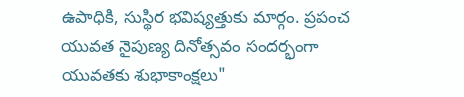ఉపాధికి, సుస్థిర భవిష్యత్తుకు మార్గం. ప్రపంచ యువత నైపుణ్య దినోత్సవం సందర్భంగా యువతకు శుభాకాంక్షలు"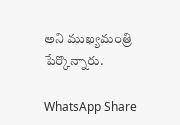అని ముఖ్యమంత్రి పేర్కొన్నారు.

WhatsApp Share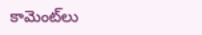కామెంట్‌లు